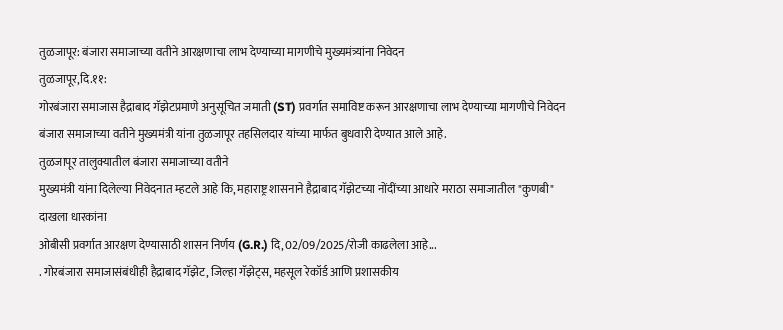तुळजापूर: बंजारा समाजाच्या वतीने आरक्षणाचा लाभ देण्याच्या मागणीचे मुख्यमंत्र्यांना निवेदन
तुळजापूर,दि.११:
गोरबंजारा समाजास हैद्राबाद गॅझेटप्रमाणे अनुसूचित जमाती (ST) प्रवर्गात समाविष्ट करून आरक्षणाचा लाभ देण्याच्या मागणीचे निवेदन बंजारा समाजाच्या वतीने मुख्यमंत्री यांना तुळजापूर तहसिलदार यांच्या मार्फत बुधवारी देण्यात आले आहे.
तुळजापूर तालुक्यातील बंजारा समाजाच्या वतीने
मुख्यमंत्री यांना दिलेल्या निवेदनात म्हटले आहे कि, महाराष्ट्र शासनाने हैद्राबाद गॅझेटच्या नोंदींच्या आधारे मराठा समाजातील "कुणबी" दाखला धारकांना
ओबीसी प्रवर्गात आरक्षण देण्यासाठी शासन निर्णय (G.R.) दि, 02/09/2025/रोजी काढलेला आहे...
. गोरबंजारा समाजासंबंधीही हैद्राबाद गॅझेट, जिल्हा गॅझेट्स, महसूल रेकॉर्ड आणि प्रशासकीय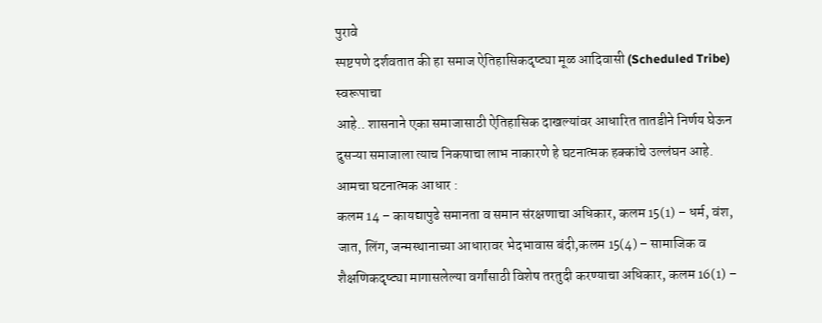पुरावे
स्पष्टपणे दर्शवतात की हा समाज ऐतिहासिकदृष्ट्या मूळ आदिवासी (Scheduled Tribe) स्वरूपाचा
आहे.. शासनाने एका समाजासाठी ऐतिहासिक दाखल्यांवर आधारित तातडीने निर्णय घेऊन दुसऱ्या समाजाला त्याच निकषाचा लाभ नाकारणे हे घटनात्मक हक्कांचे उल्लंघन आहे.
आमचा घटनात्मक आधार :
कलम 14 – कायद्यापुढे समानता व समान संरक्षणाचा अधिकार, कलम 15(1) – धर्म, वंश, जात, लिंग, जन्मस्थानाच्या आधारावर भेदभावास बंदी,कलम 15(4) – सामाजिक व शैक्षणिकदृष्ट्या मागासलेल्या वर्गांसाठी विशेष तरतुदी करण्याचा अधिकार, कलम 16(1) –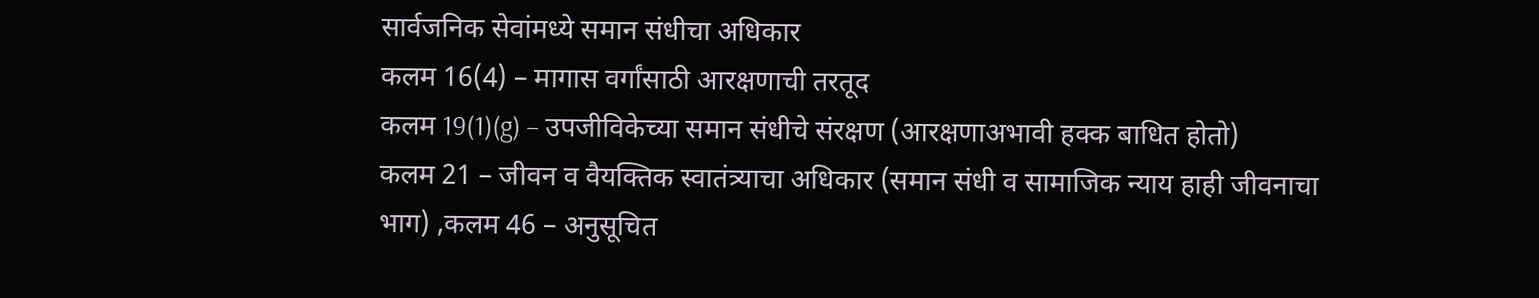सार्वजनिक सेवांमध्ये समान संधीचा अधिकार
कलम 16(4) – मागास वर्गांसाठी आरक्षणाची तरतूद
कलम 19(1)(g) – उपजीविकेच्या समान संधीचे संरक्षण (आरक्षणाअभावी हक्क बाधित होतो)
कलम 21 – जीवन व वैयक्तिक स्वातंत्र्याचा अधिकार (समान संधी व सामाजिक न्याय हाही जीवनाचा
भाग) ,कलम 46 – अनुसूचित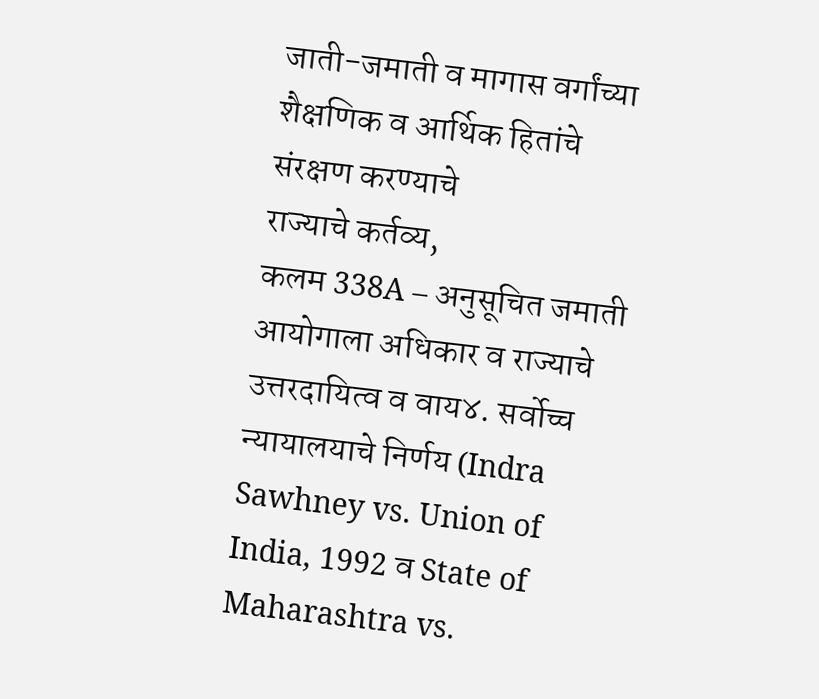जाती-जमाती व मागास वर्गांच्या शैक्षणिक व आर्थिक हितांचे संरक्षण करण्याचे
राज्याचे कर्तव्य,
कलम 338A – अनुसूचित जमाती आयोगाला अधिकार व राज्याचे उत्तरदायित्व व वाय४. सर्वोच्च न्यायालयाचे निर्णय (Indra Sawhney vs. Union of India, 1992 व State of
Maharashtra vs.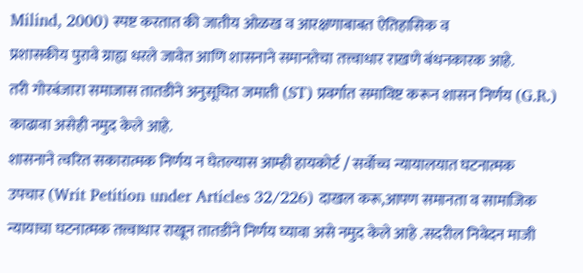Milind, 2000) स्पष्ट करतात की जातीय ओळख व आरक्षणाबाबत ऐतिहासिक व
प्रशासकीय पुरावे ग्राह्य धरले जावेत आणि शासनाने समानतेचा तत्त्वाधार राखणे बंधनकारक आहे.
तरी गोरबंजारा समाजास तातडीने अनुसूचित जमाती (ST) प्रवर्गात समाविष्ट करून शासन निर्णय (G.R.) काढावा असेही नमुद केले आहे.
शासनाने त्वरित सकारात्मक निर्णय न घेतल्यास आम्ही हायकोर्ट / सर्वोच्च न्यायालयात घटनात्मक
उपचार (Writ Petition under Articles 32/226) दाखल करू,आपण समानता व सामाजिक न्यायाचा घटनात्मक तत्त्वाधार राखून तातडीने निर्णय घ्यावा असे नमुद केले आहे .सदरील निवेदन माजी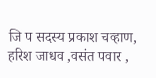जि प सदस्य प्रकाश चव्हाण, हरिश जाधव ,वसंत पवार ,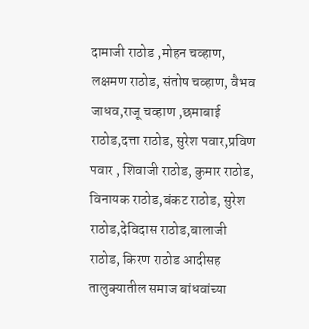दामाजी राठोड ,मोहन चव्हाण, लक्षमण राठोड, संतोष चव्हाण, वैभव जाधव,राजू चव्हाण ,छमाबाई राठोड,दत्ता राठोड, सुरेश पवार,प्रविण पवार , शिवाजी राठोड, कुमार राठोड, विनायक राठोड,बंकट राठोड, सुरेश राठोड,देविदास राठोड,बालाजी राठोड, किरण राठोड आदीसह तालुक्यातील समाज बांधवांच्या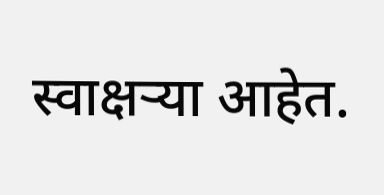स्वाक्षऱ्या आहेत.